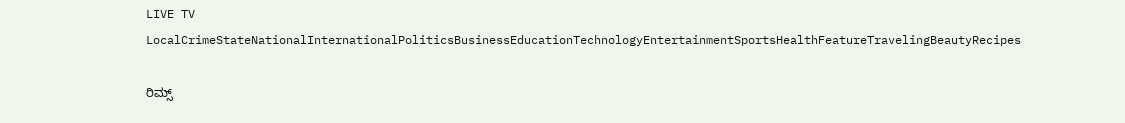LIVE TV LocalCrimeStateNationalInternationalPoliticsBusinessEducationTechnologyEntertainmentSportsHealthFeatureTravelingBeautyRecipes

ರಿಮ್ಸ್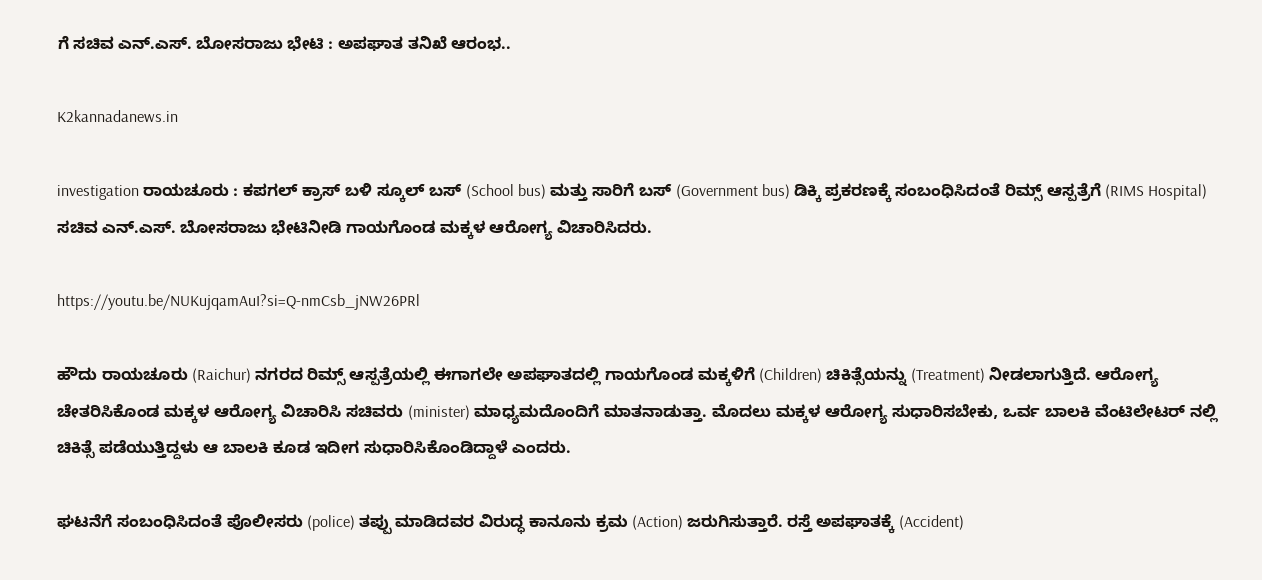ಗೆ ಸಚಿವ ಎನ್.ಎಸ್. ಬೋಸರಾಜು ಭೇಟಿ : ಅಪಘಾತ ತನಿಖೆ ಆರಂಭ..

K2kannadanews.in

investigation ರಾಯಚೂರು : ಕಪಗಲ್ ಕ್ರಾಸ್ ಬಳಿ ಸ್ಕೂಲ್ ಬಸ್ (School bus) ಮತ್ತು ಸಾರಿಗೆ ಬಸ್ (Government bus) ಡಿಕ್ಕಿ ಪ್ರಕರಣಕ್ಕೆ ಸಂಬಂಧಿಸಿದಂತೆ ರಿಮ್ಸ್ ಆಸ್ಪತ್ರೆಗೆ (RIMS Hospital) ಸಚಿವ ಎನ್.ಎಸ್. ಬೋಸರಾಜು ಭೇಟಿನೀಡಿ ಗಾಯಗೊಂಡ ಮಕ್ಕಳ ಆರೋಗ್ಯ ವಿಚಾರಿಸಿದರು.

https://youtu.be/NUKujqamAuI?si=Q-nmCsb_jNW26PRl

ಹೌದು ರಾಯಚೂರು (Raichur) ನಗರದ ರಿಮ್ಸ್ ಆಸ್ಪತ್ರೆಯಲ್ಲಿ ಈಗಾಗಲೇ ಅಪಘಾತದಲ್ಲಿ ಗಾಯಗೊಂಡ ಮಕ್ಕಳಿಗೆ (Children) ಚಿಕಿತ್ಸೆಯನ್ನು (Treatment) ನೀಡಲಾಗುತ್ತಿದೆ. ಆರೋಗ್ಯ ಚೇತರಿಸಿಕೊಂಡ ಮಕ್ಕಳ ಆರೋಗ್ಯ ವಿಚಾರಿಸಿ ಸಚಿವರು (minister) ಮಾಧ್ಯಮದೊಂದಿಗೆ ಮಾತನಾಡುತ್ತಾ. ಮೊದಲು ಮಕ್ಕಳ ಆರೋಗ್ಯ ಸುಧಾರಿಸಬೇಕು, ಒರ್ವ ಬಾಲಕಿ ವೆಂಟಿಲೇಟರ್ ನಲ್ಲಿ ಚಿಕಿತ್ಸೆ ಪಡೆಯುತ್ತಿದ್ದಳು ಆ ಬಾಲಕಿ ಕೂಡ ಇದೀಗ ಸುಧಾರಿಸಿಕೊಂಡಿದ್ದಾಳೆ ಎಂದರು.

ಘಟನೆಗೆ ಸಂಬಂಧಿಸಿದಂತೆ ಪೊಲೀಸರು (police) ತಪ್ಪು ಮಾಡಿದವರ ವಿರುದ್ಧ ಕಾನೂನು ಕ್ರಮ (Action) ಜರುಗಿಸುತ್ತಾರೆ. ರಸ್ತೆ ಅಪಘಾತಕ್ಕೆ (Accident)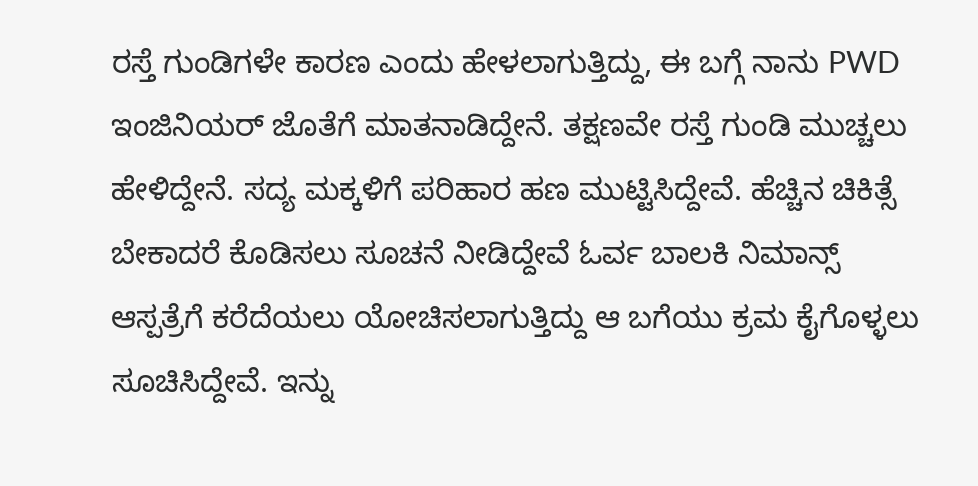ರಸ್ತೆ ಗುಂಡಿಗಳೇ ಕಾರಣ ಎಂದು ಹೇಳಲಾಗುತ್ತಿದ್ದು, ಈ ಬಗ್ಗೆ ನಾನು PWD ಇಂಜಿನಿಯರ್ ಜೊತೆಗೆ ಮಾತನಾಡಿದ್ದೇನೆ. ತಕ್ಷಣವೇ ರಸ್ತೆ ಗುಂಡಿ ಮುಚ್ಚಲು ಹೇಳಿದ್ದೇನೆ. ಸದ್ಯ ಮಕ್ಕಳಿಗೆ ಪರಿಹಾರ ಹಣ ಮುಟ್ಟಿಸಿದ್ದೇವೆ. ಹೆಚ್ಚಿನ ಚಿಕಿತ್ಸೆ ಬೇಕಾದರೆ ಕೊಡಿಸಲು ಸೂಚನೆ ನೀಡಿದ್ದೇವೆ ಓರ್ವ ಬಾಲಕಿ ನಿಮಾನ್ಸ್ ಆಸ್ಪತ್ರೆಗೆ ಕರೆದೆಯಲು ಯೋಚಿಸಲಾಗುತ್ತಿದ್ದು ಆ ಬಗೆಯು ಕ್ರಮ ಕೈಗೊಳ್ಳಲು ಸೂಚಿಸಿದ್ದೇವೆ. ಇನ್ನು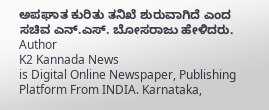ಅಪಘಾತ ಕುರಿತು ತನಿಖೆ ಶುರುವಾಗಿದೆ ಎಂದ ಸಚಿವ ಎನ್.ಎಸ್. ಬೋಸರಾಜು ಹೇಳಿದರು.
Author
K2 Kannada News
is Digital Online Newspaper, Publishing Platform From INDIA. Karnataka,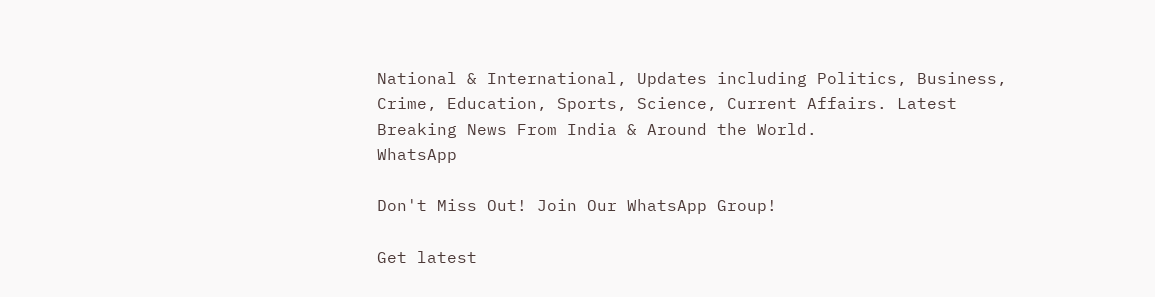National & International, Updates including Politics, Business, Crime, Education, Sports, Science, Current Affairs. Latest Breaking News From India & Around the World.
WhatsApp

Don't Miss Out! Join Our WhatsApp Group!

Get latest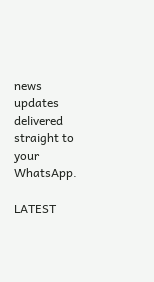news updates delivered straight to your WhatsApp.

LATEST